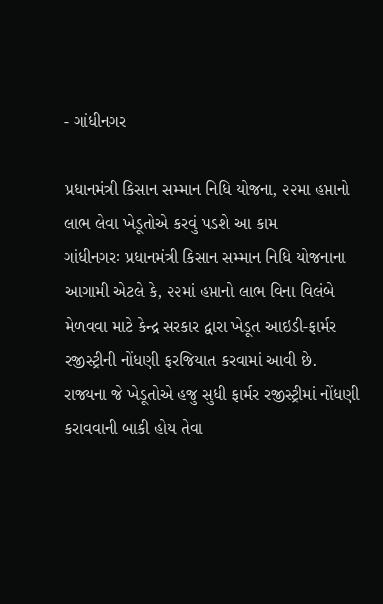- ગાંધીનગર

પ્રધાનમંત્રી કિસાન સમ્માન નિધિ યોજના, ૨૨મા હપ્તાનો લાભ લેવા ખેડૂતોએ કરવું પડશે આ કામ
ગાંધીનગરઃ પ્રધાનમંત્રી કિસાન સમ્માન નિધિ યોજનાના આગામી એટલે કે, ૨૨માં હપ્તાનો લાભ વિના વિલંબે મેળવવા માટે કેન્દ્ર સરકાર દ્વારા ખેડૂત આઇડી-ફાર્મર રજીસ્ટ્રીની નોંધણી ફરજિયાત કરવામાં આવી છે. રાજ્યના જે ખેડૂતોએ હજુ સુધી ફાર્મર રજીસ્ટ્રીમાં નોંધણી કરાવવાની બાકી હોય તેવા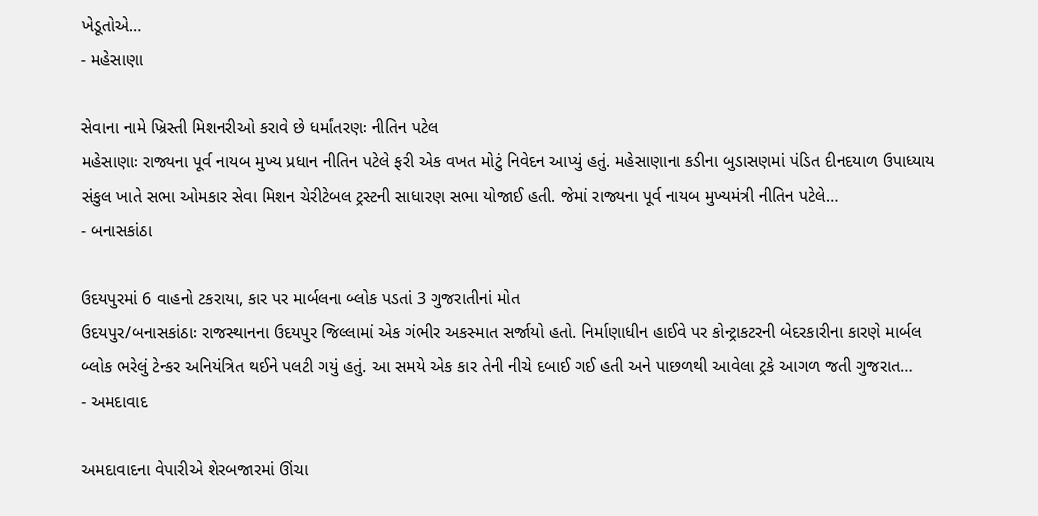ખેડૂતોએ…
- મહેસાણા

સેવાના નામે ખ્રિસ્તી મિશનરીઓ કરાવે છે ધર્માંતરણઃ નીતિન પટેલ
મહેસાણાઃ રાજ્યના પૂર્વ નાયબ મુખ્ય પ્રધાન નીતિન પટેલે ફરી એક વખત મોટું નિવેદન આપ્યું હતું. મહેસાણાના કડીના બુડાસણમાં પંડિત દીનદયાળ ઉપાધ્યાય સંકુલ ખાતે સભા ઓમકાર સેવા મિશન ચેરીટેબલ ટ્રસ્ટની સાધારણ સભા યોજાઈ હતી. જેમાં રાજ્યના પૂર્વ નાયબ મુખ્યમંત્રી નીતિન પટેલે…
- બનાસકાંઠા

ઉદયપુરમાં 6 વાહનો ટકરાયા, કાર પર માર્બલના બ્લોક પડતાં 3 ગુજરાતીનાં મોત
ઉદયપુર/બનાસકાંઠાઃ રાજસ્થાનના ઉદયપુર જિલ્લામાં એક ગંભીર અકસ્માત સર્જાયો હતો. નિર્માણાધીન હાઈવે પર કોન્ટ્રાકટરની બેદરકારીના કારણે માર્બલ બ્લોક ભરેલું ટેન્કર અનિયંત્રિત થઈને પલટી ગયું હતું. આ સમયે એક કાર તેની નીચે દબાઈ ગઈ હતી અને પાછળથી આવેલા ટ્રકે આગળ જતી ગુજરાત…
- અમદાવાદ

અમદાવાદના વેપારીએ શેરબજારમાં ઊંચા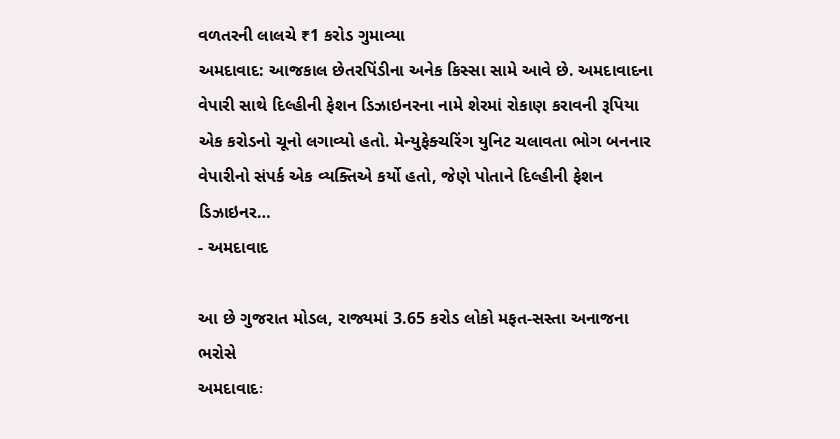વળતરની લાલચે ₹1 કરોડ ગુમાવ્યા
અમદાવાદ: આજકાલ છેતરપિંડીના અનેક કિસ્સા સામે આવે છે. અમદાવાદના વેપારી સાથે દિલ્હીની ફેશન ડિઝાઇનરના નામે શેરમાં રોકાણ કરાવની રૂપિયા એક કરોડનો ચૂનો લગાવ્યો હતો. મેન્યુફેક્ચરિંગ યુનિટ ચલાવતા ભોગ બનનાર વેપારીનો સંપર્ક એક વ્યક્તિએ કર્યો હતો, જેણે પોતાને દિલ્હીની ફેશન ડિઝાઇનર…
- અમદાવાદ

આ છે ગુજરાત મોડલ, રાજ્યમાં 3.65 કરોડ લોકો મફત-સસ્તા અનાજના ભરોસે
અમદાવાદઃ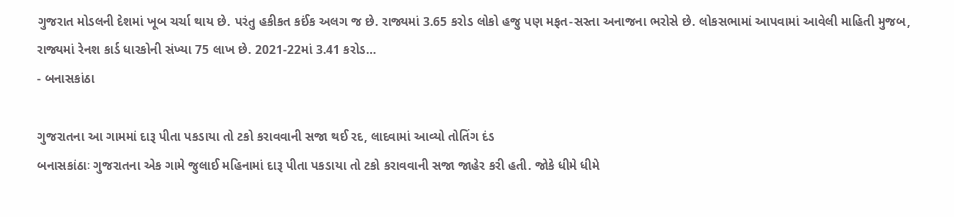ગુજરાત મોડલની દેશમાં ખૂબ ચર્ચા થાય છે. પરંતુ હકીકત કઈંક અલગ જ છે. રાજ્યમાં 3.65 કરોડ લોકો હજુ પણ મફત-સસ્તા અનાજના ભરોસે છે. લોકસભામાં આપવામાં આવેલી માહિતી મુજબ, રાજ્યમાં રેનશ કાર્ડ ધારકોની સંખ્યા 75 લાખ છે. 2021-22માં 3.41 કરોડ…
- બનાસકાંઠા

ગુજરાતના આ ગામમાં દારૂ પીતા પકડાયા તો ટકો કરાવવાની સજા થઈ રદ, લાદવામાં આવ્યો તોતિંગ દંડ
બનાસકાંઠાઃ ગુજરાતના એક ગામે જુલાઈ મહિનામાં દારૂ પીતા પકડાયા તો ટકો કરાવવાની સજા જાહેર કરી હતી. જોકે ધીમે ધીમે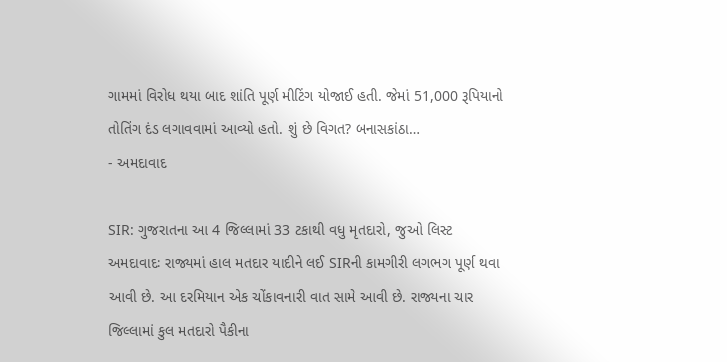ગામમાં વિરોધ થયા બાદ શાંતિ પૂર્ણ મીટિંગ યોજાઈ હતી. જેમાં 51,000 રૂપિયાનો તોતિંગ દંડ લગાવવામાં આવ્યો હતો. શું છે વિગત? બનાસકાંઠા…
- અમદાવાદ

SIR: ગુજરાતના આ 4 જિલ્લામાં 33 ટકાથી વધુ મૃતદારો, જુઓ લિસ્ટ
અમદાવાદઃ રાજ્યમાં હાલ મતદાર યાદીને લઈ SIRની કામગીરી લગભગ પૂર્ણ થવા આવી છે. આ દરમિયાન એક ચોંકાવનારી વાત સામે આવી છે. રાજ્યના ચાર જિલ્લામાં કુલ મતદારો પૈકીના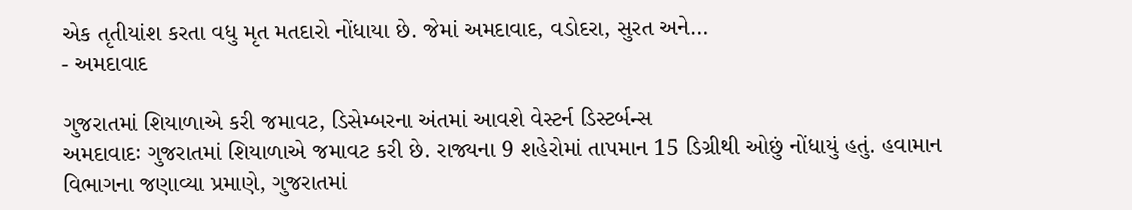એક તૃતીયાંશ કરતા વધુ મૃત મતદારો નોંધાયા છે. જેમાં અમદાવાદ, વડોદરા, સુરત અને…
- અમદાવાદ

ગુજરાતમાં શિયાળાએ કરી જમાવટ, ડિસેમ્બરના અંતમાં આવશે વેસ્ટર્ન ડિસ્ટર્બન્સ
અમદાવાદઃ ગુજરાતમાં શિયાળાએ જમાવટ કરી છે. રાજ્યના 9 શહેરોમાં તાપમાન 15 ડિગ્રીથી ઓછું નોંધાયું હતું. હવામાન વિભાગના જણાવ્યા પ્રમાણે, ગુજરાતમાં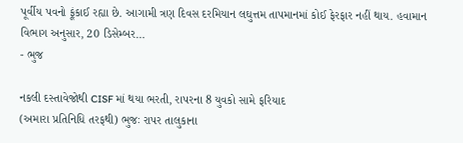પૂર્વીય પવનો ફૂંકાઈ રહ્યા છે. આગામી ત્રણ દિવસ દરમિયાન લઘુત્તમ તાપમાનમાં કોઈ ફેરફાર નહીં થાય. હવામાન વિભાગ અનુસાર, 20 ડિસેમ્બર…
- ભુજ

નકલી દસ્તાવેજોથી CISF માં થયા ભરતી, રાપરના 8 યુવકો સામે ફરિયાદ
(અમારા પ્રતિનિધિ તરફથી) ભુજઃ રાપર તાલુકાના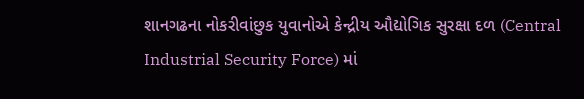શાનગઢના નોકરીવાંછુક યુવાનોએ કેન્દ્રીય ઔદ્યોગિક સુરક્ષા દળ (Central Industrial Security Force) માં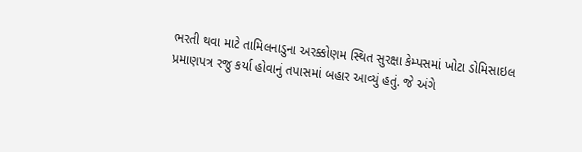ભરતી થવા માટે તામિલનાડુના અરક્કોણમ સ્થિત સુરક્ષા કેમ્પસમાં ખોટા ડોમિસાઇલ પ્રમાણપત્ર રજુ કર્યા હોવાનું તપાસમાં બહાર આવ્યું હતું. જે અંગે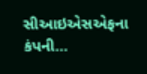સીઆઇએસએફના કંપની…